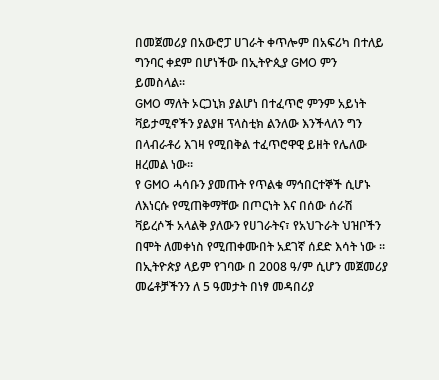በመጀመሪያ በአውሮፓ ሀገራት ቀጥሎም በአፍሪካ በተለይ ግንባር ቀደም በሆነችው በኢትዮጲያ GMO ምን ይመስላል።
GMO ማለት ኦርጋኒክ ያልሆነ በተፈጥሮ ምንም አይነት ቫይታሚኖችን ያልያዘ ፕላስቲክ ልንለው እንችላለን ግን በላብራቶሪ እገዛ የሚበቅል ተፈጥሮዋዊ ይዘት የሌለው ዘረመል ነው።
የ GMO ሓሳቡን ያመጡት የጥልቁ ማኅበርተኞች ሲሆኑ ለእነርሱ የሚጠቅማቸው በጦርነት እና በሰው ሰራሽ ቫይረሶች አላልቅ ያለውን የሀገራትና፣ የአህጉራት ህዝቦችን በሞት ለመቀነስ የሚጠቀሙበት አደገኛ ሰደድ እሳት ነው ።
በኢትዮጵያ ላይም የገባው በ 2008 ዓ/ም ሲሆን መጀመሪያ መሬቶቻችንን ለ 5 ዓመታት በነፃ መዳበሪያ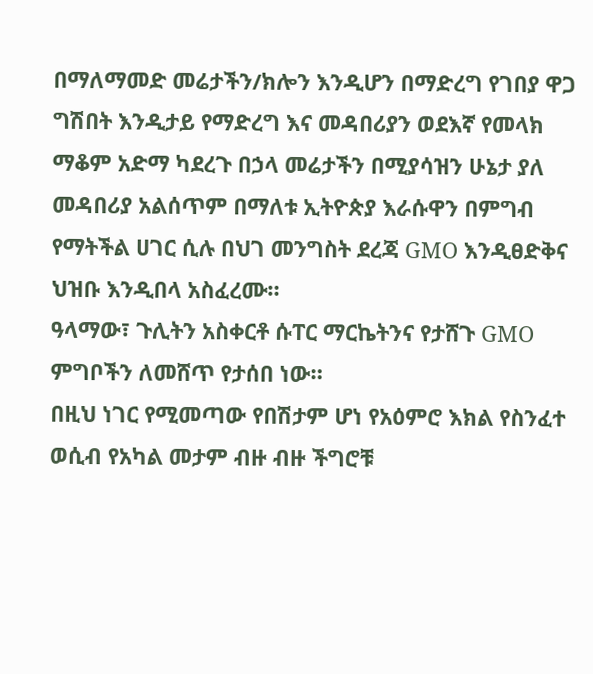በማለማመድ መሬታችን/ክሎን እንዲሆን በማድረግ የገበያ ዋጋ ግሽበት እንዲታይ የማድረግ እና መዳበሪያን ወደእኛ የመላክ ማቆም አድማ ካደረጉ በኃላ መሬታችን በሚያሳዝን ሁኔታ ያለ መዳበሪያ አልሰጥም በማለቱ ኢትዮጵያ እራሱዋን በምግብ የማትችል ሀገር ሲሉ በህገ መንግስት ደረጃ GMO እንዲፀድቅና ህዝቡ እንዲበላ አስፈረሙ።
ዓላማው፣ ጉሊትን አስቀርቶ ሱፐር ማርኬትንና የታሸጉ GMO ምግቦችን ለመሸጥ የታሰበ ነው።
በዚህ ነገር የሚመጣው የበሽታም ሆነ የአዕምሮ እክል የስንፈተ ወሲብ የአካል መታም ብዙ ብዙ ችግሮቹ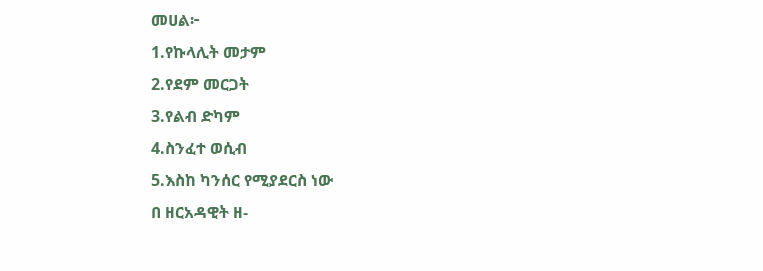መሀል፦
1.የኩላሊት መታም
2.የደም መርጋት
3.የልብ ድካም
4.ስንፈተ ወሲብ
5.እስከ ካንሰር የሚያደርስ ነው
በ ዘርአዳዊት ዘ-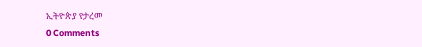ኢትዮጵያ የታረመ
0 Comments